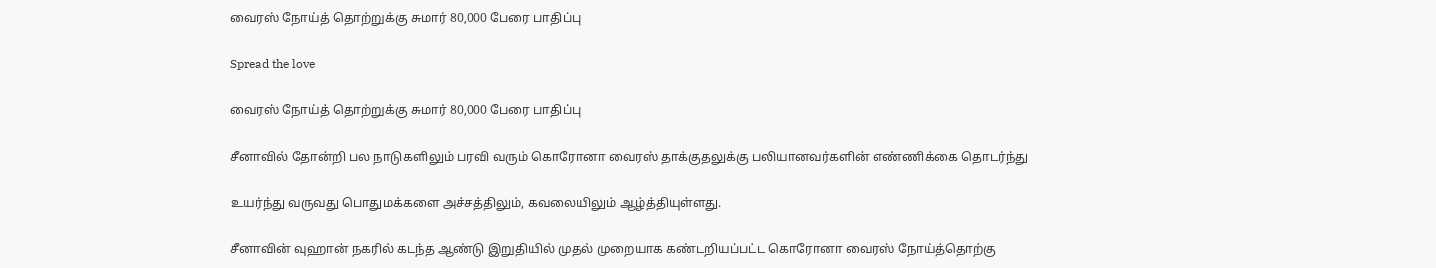வைரஸ் நோய்த் தொற்றுக்கு சுமார் 80,000 பேரை பாதிப்பு

Spread the love

வைரஸ் நோய்த் தொற்றுக்கு சுமார் 80,000 பேரை பாதிப்பு

சீனாவில் தோன்றி பல நாடுகளிலும் பரவி வரும் கொரோனா வைரஸ் தாக்குதலுக்கு பலியானவர்களின் எண்ணிக்கை தொடர்ந்து

உயர்ந்து வருவது பொதுமக்களை அச்சத்திலும், கவலையிலும் ஆழ்த்தியுள்ளது.

சீனாவின் வுஹான் நகரில் கடந்த ஆண்டு இறுதியில் முதல் முறையாக கண்டறியப்பட்ட கொரோனா வைரஸ் நோய்த்தொற்கு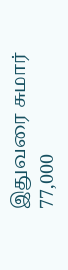இதுவரை சுமார் 77,000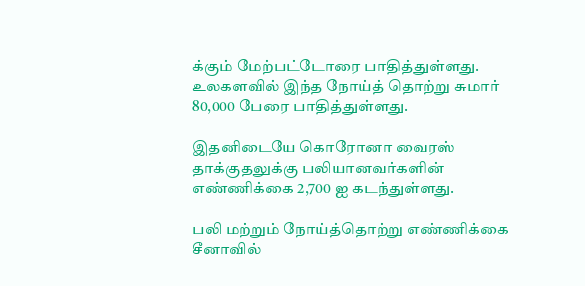க்கும் மேற்பட்டோரை பாதித்துள்ளது. உலகளவில் இந்த நோய்த் தொற்று சுமார் 80,000 பேரை பாதித்துள்ளது.

இதனிடையே கொரோனா வைரஸ் தாக்குதலுக்கு பலியானவர்களின் எண்ணிக்கை 2,700 ஐ கடந்துள்ளது.

பலி மற்றும் நோய்த்தொற்று எண்ணிக்கை சீனாவில்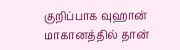குறிப்பாக வுஹான் மாகானத்தில் தான்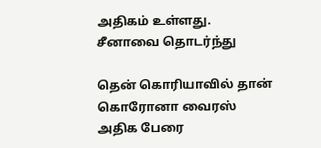அதிகம் உள்ளது. சீனாவை தொடர்ந்து

தென் கொரியாவில் தான் கொரோனா வைரஸ் அதிக பேரை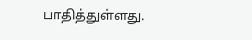பாதித்துள்ளது.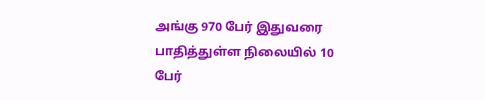அங்கு 970 பேர் இதுவரை பாதித்துள்ள நிலையில் 10 பேர்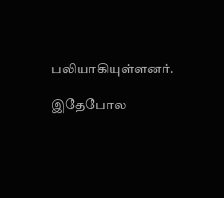பலியாகியுள்ளனர்.

இதேபோல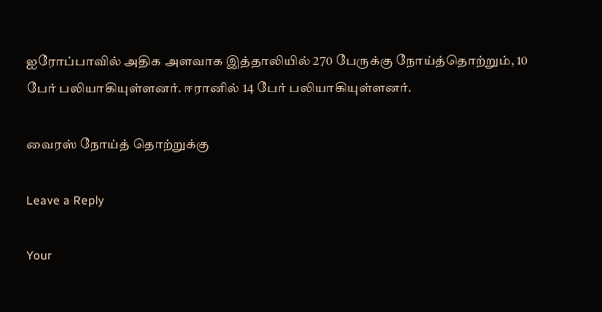ஐரோப்பாவில் அதிக அளவாக இத்தாலியில் 270 பேருக்கு நோய்த்தொற்றும், 10 பேர் பலியாகியுள்ளனர். ஈரானில் 14 பேர் பலியாகியுள்ளனர்.

வைரஸ் நோய்த் தொற்றுக்கு

Leave a Reply

Your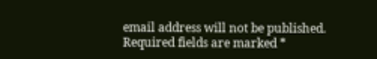email address will not be published. Required fields are marked *